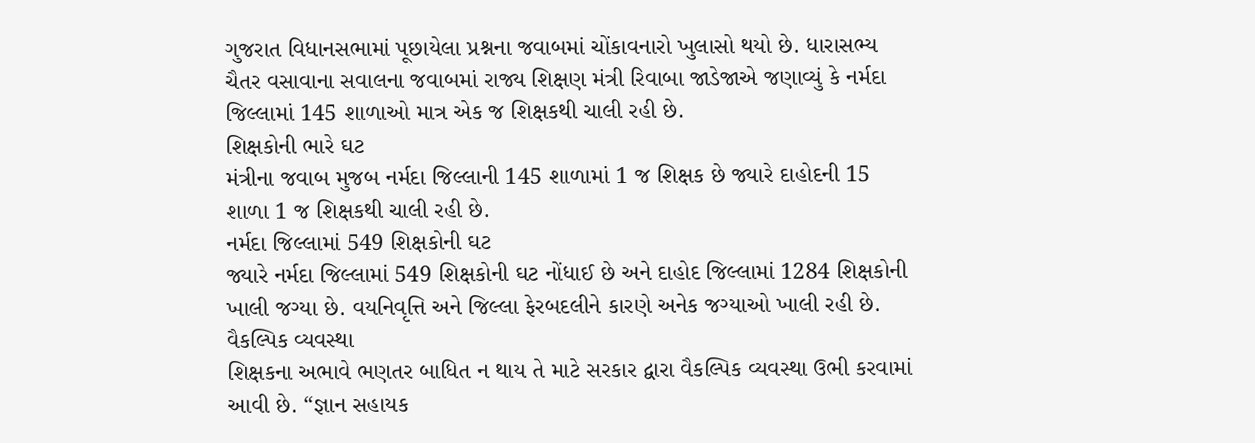ગુજરાત વિધાનસભામાં પૂછાયેલા પ્રશ્નના જવાબમાં ચોંકાવનારો ખુલાસો થયો છે. ધારાસભ્ય ચૈતર વસાવાના સવાલના જવાબમાં રાજ્ય શિક્ષણ મંત્રી રિવાબા જાડેજાએ જણાવ્યું કે નર્મદા જિલ્લામાં 145 શાળાઓ માત્ર એક જ શિક્ષકથી ચાલી રહી છે.
શિક્ષકોની ભારે ઘટ
મંત્રીના જવાબ મુજબ નર્મદા જિલ્લાની 145 શાળામાં 1 જ શિક્ષક છે જ્યારે દાહોદની 15 શાળા 1 જ શિક્ષકથી ચાલી રહી છે.
નર્મદા જિલ્લામાં 549 શિક્ષકોની ઘટ
જ્યારે નર્મદા જિલ્લામાં 549 શિક્ષકોની ઘટ નોંધાઈ છે અને દાહોદ જિલ્લામાં 1284 શિક્ષકોની ખાલી જગ્યા છે. વયનિવૃત્તિ અને જિલ્લા ફેરબદલીને કારણે અનેક જગ્યાઓ ખાલી રહી છે.
વૈકલ્પિક વ્યવસ્થા
શિક્ષકના અભાવે ભણતર બાધિત ન થાય તે માટે સરકાર દ્વારા વૈકલ્પિક વ્યવસ્થા ઉભી કરવામાં આવી છે. “જ્ઞાન સહાયક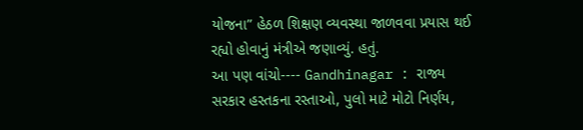યોજના” હેઠળ શિક્ષણ વ્યવસ્થા જાળવવા પ્રયાસ થઈ રહ્યો હોવાનું મંત્રીએ જણાવ્યું. હતું.
આ પણ વાંચો---- Gandhinagar : રાજ્ય સરકાર હસ્તકના રસ્તાઓ, પુલો માટે મોટો નિર્ણય,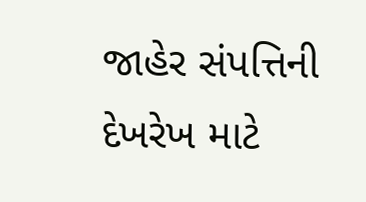જાહેર સંપત્તિની દેખરેખ માટે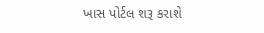ખાસ પોર્ટલ શરૂ કરાશે